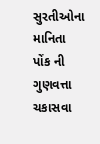સુરતીઓના માનિતા પોંક ની ગુણવત્તા ચકાસવા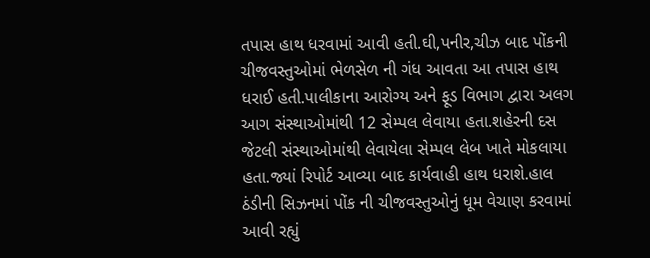તપાસ હાથ ધરવામાં આવી હતી.ઘી,પનીર,ચીઝ બાદ પોંકની ચીજવસ્તુઓમાં ભેળસેળ ની ગંધ આવતા આ તપાસ હાથ ધરાઈ હતી.પાલીકાના આરોગ્ય અને ફૂડ વિભાગ દ્વારા અલગ આગ સંસ્થાઓમાંથી 12 સેમ્પલ લેવાયા હતા.શહેરની દસ જેટલી સંસ્થાઓમાંથી લેવાયેલા સેમ્પલ લેબ ખાતે મોકલાયા હતા.જ્યાં રિપોર્ટ આવ્યા બાદ કાર્યવાહી હાથ ધરાશે.હાલ ઠંડીની સિઝનમાં પોંક ની ચીજવસ્તુઓનું ધૂમ વેચાણ કરવામાં આવી રહ્યું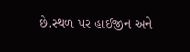છે.સ્થળ પર હાઈજીન અને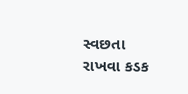સ્વછતા રાખવા કડક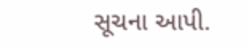સૂચના આપી.